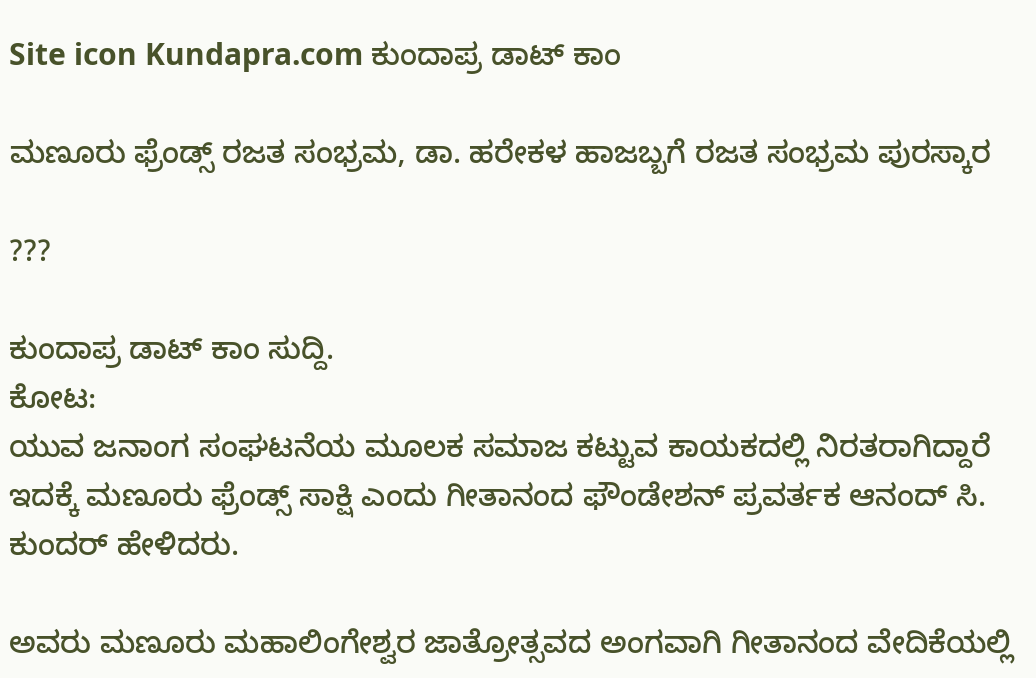Site icon Kundapra.com ಕುಂದಾಪ್ರ ಡಾಟ್ ಕಾಂ

ಮಣೂರು ಫ್ರೆಂಡ್ಸ್ ರಜತ ಸಂಭ್ರಮ, ಡಾ. ಹರೇಕಳ ಹಾಜಬ್ಬಗೆ ರಜತ ಸಂಭ್ರಮ ಪುರಸ್ಕಾರ

???

ಕುಂದಾಪ್ರ ಡಾಟ್‌ ಕಾಂ ಸುದ್ದಿ.
ಕೋಟ:
ಯುವ ಜನಾಂಗ ಸಂಘಟನೆಯ ಮೂಲಕ ಸಮಾಜ ಕಟ್ಟುವ ಕಾಯಕದಲ್ಲಿ ನಿರತರಾಗಿದ್ದಾರೆ ಇದಕ್ಕೆ ಮಣೂರು ಫ್ರೆಂಡ್ಸ್ ಸಾಕ್ಷಿ ಎಂದು ಗೀತಾನಂದ ಫೌಂಡೇಶನ್ ಪ್ರವರ್ತಕ ಆನಂದ್ ಸಿ. ಕುಂದರ್ ಹೇಳಿದರು.

ಅವರು ಮಣೂರು ಮಹಾಲಿಂಗೇಶ್ವರ ಜಾತ್ರೋತ್ಸವದ ಅಂಗವಾಗಿ ಗೀತಾನಂದ ವೇದಿಕೆಯಲ್ಲಿ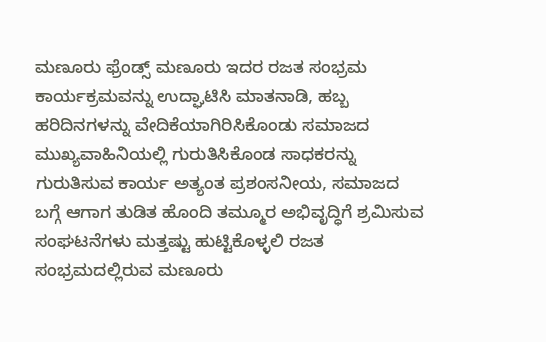ಮಣೂರು ಫ್ರೆಂಡ್ಸ್ ಮಣೂರು ಇದರ ರಜತ ಸಂಭ್ರಮ ಕಾರ್ಯಕ್ರಮವನ್ನು ಉದ್ಘಾಟಿಸಿ ಮಾತನಾಡಿ, ಹಬ್ಬ ಹರಿದಿನಗಳನ್ನು ವೇದಿಕೆಯಾಗಿರಿಸಿಕೊಂಡು ಸಮಾಜದ ಮುಖ್ಯವಾಹಿನಿಯಲ್ಲಿ ಗುರುತಿಸಿಕೊಂಡ ಸಾಧಕರನ್ನು ಗುರುತಿಸುವ ಕಾರ್ಯ ಅತ್ಯಂತ ಪ್ರಶಂಸನೀಯ, ಸಮಾಜದ ಬಗ್ಗೆ ಆಗಾಗ ತುಡಿತ ಹೊಂದಿ ತಮ್ಮೂರ ಅಭಿವೃದ್ಧಿಗೆ ಶ್ರಮಿಸುವ ಸಂಘಟನೆಗಳು ಮತ್ತಷ್ಟು ಹುಟ್ಟಿಕೊಳ್ಳಲಿ ರಜತ ಸಂಭ್ರಮದಲ್ಲಿರುವ ಮಣೂರು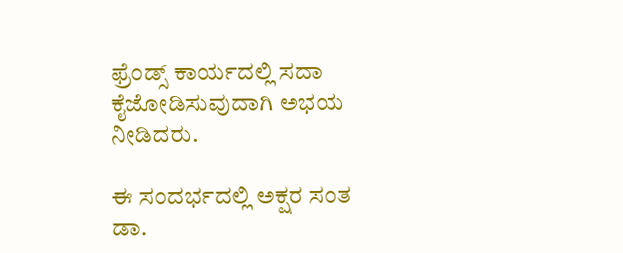ಫ್ರೆಂಡ್ಸ್ ಕಾರ್ಯದಲ್ಲಿ ಸದಾ ಕೈಜೋಡಿಸುವುದಾಗಿ ಅಭಯ ನೀಡಿದರು.

ಈ ಸಂದರ್ಭದಲ್ಲಿ ಅಕ್ಷರ ಸಂತ ಡಾ.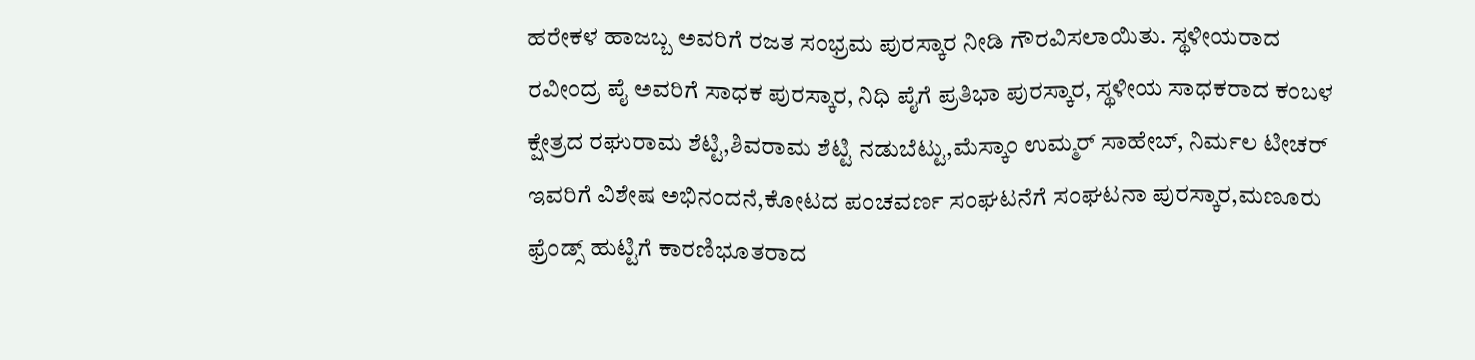ಹರೇಕಳ ಹಾಜಬ್ಬ ಅವರಿಗೆ ರಜತ ಸಂಭ್ರಮ ಪುರಸ್ಕಾರ ನೀಡಿ ಗೌರವಿಸಲಾಯಿತು. ಸ್ಥಳೀಯರಾದ ರವೀಂದ್ರ ಪೈ ಅವರಿಗೆ ಸಾಧಕ ಪುರಸ್ಕಾರ, ನಿಧಿ ಪೈಗೆ ಪ್ರತಿಭಾ ಪುರಸ್ಕಾರ, ಸ್ಥಳೀಯ ಸಾಧಕರಾದ ಕಂಬಳ ಕ್ಷೇತ್ರದ ರಘುರಾಮ ಶೆಟ್ಟಿ,ಶಿವರಾಮ ಶೆಟ್ಟಿ ನಡುಬೆಟ್ಟು,ಮೆಸ್ಕಾಂ ಉಮ್ಮರ್ ಸಾಹೇಬ್, ನಿರ್ಮಲ ಟೀಚರ್ ಇವರಿಗೆ ವಿಶೇಷ ಅಭಿನಂದನೆ,ಕೋಟದ ಪಂಚವರ್ಣ ಸಂಘಟನೆಗೆ ಸಂಘಟನಾ ಪುರಸ್ಕಾರ,ಮಣೂರು ಫ್ರೆಂಡ್ಸ್ ಹುಟ್ಟಿಗೆ ಕಾರಣಿಭೂತರಾದ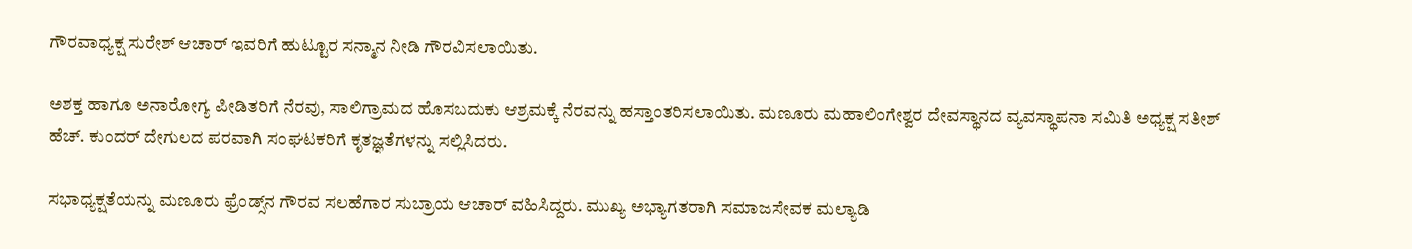ಗೌರವಾಧ್ಯಕ್ಷ ಸುರೇಶ್ ಆಚಾರ್ ಇವರಿಗೆ ಹುಟ್ಟೂರ ಸನ್ಮಾನ ನೀಡಿ ಗೌರವಿಸಲಾಯಿತು.

ಅಶಕ್ತ ಹಾಗೂ ಅನಾರೋಗ್ಯ ಪೀಡಿತರಿಗೆ ನೆರವು, ಸಾಲಿಗ್ರಾಮದ ಹೊಸಬದುಕು ಆಶ್ರಮಕ್ಕೆ ನೆರವನ್ನು ಹಸ್ತಾಂತರಿಸಲಾಯಿತು. ಮಣೂರು ಮಹಾಲಿಂಗೇಶ್ವರ ದೇವಸ್ಥಾನದ ವ್ಯವಸ್ಥಾಪನಾ ಸಮಿತಿ ಅಧ್ಯಕ್ಷ ಸತೀಶ್ ಹೆಚ್. ಕುಂದರ್ ದೇಗುಲದ ಪರವಾಗಿ ಸಂಘಟಕರಿಗೆ ಕೃತಜ್ಞತೆಗಳನ್ನು ಸಲ್ಲಿಸಿದರು.

ಸಭಾಧ್ಯಕ್ಷತೆಯನ್ನು ಮಣೂರು ಫ್ರೆಂಡ್ಸ್‌ನ ಗೌರವ ಸಲಹೆಗಾರ ಸುಬ್ರಾಯ ಆಚಾರ್ ವಹಿಸಿದ್ದರು. ಮುಖ್ಯ ಅಭ್ಯಾಗತರಾಗಿ ಸಮಾಜಸೇವಕ ಮಲ್ಯಾಡಿ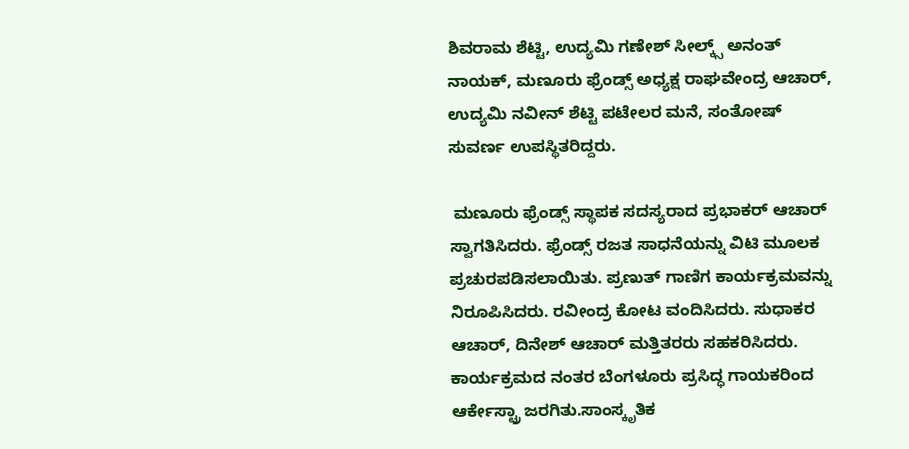ಶಿವರಾಮ ಶೆಟ್ಟಿ, ಉದ್ಯಮಿ ಗಣೇಶ್ ಸೀಲ್ಕ್ಸ್ ಅನಂತ್ ನಾಯಕ್, ಮಣೂರು ಫ್ರೆಂಡ್ಸ್ ಅಧ್ಯಕ್ಷ ರಾಘವೇಂದ್ರ ಆಚಾರ್, ಉದ್ಯಮಿ ನವೀನ್ ಶೆಟ್ಟಿ ಪಟೇಲರ ಮನೆ, ಸಂತೋಷ್ ಸುವರ್ಣ ಉಪಸ್ಥಿತರಿದ್ದರು.

 ಮಣೂರು ಫ್ರೆಂಡ್ಸ್ ಸ್ಥಾಪಕ ಸದಸ್ಯರಾದ ಪ್ರಭಾಕರ್ ಆಚಾರ್ ಸ್ವಾಗತಿಸಿದರು. ಫ್ರೆಂಡ್ಸ್ ರಜತ ಸಾಧನೆಯನ್ನು ವಿಟಿ ಮೂಲಕ ಪ್ರಚುರಪಡಿಸಲಾಯಿತು. ಪ್ರಣುತ್ ಗಾಣಿಗ ಕಾರ್ಯಕ್ರಮವನ್ನು ನಿರೂಪಿಸಿದರು. ರವೀಂದ್ರ ಕೋಟ ವಂದಿಸಿದರು. ಸುಧಾಕರ ಆಚಾರ್, ದಿನೇಶ್ ಆಚಾರ್ ಮತ್ತಿತರರು ಸಹಕರಿಸಿದರು. ಕಾರ್ಯಕ್ರಮದ ನಂತರ ಬೆಂಗಳೂರು ಪ್ರಸಿದ್ಧ ಗಾಯಕರಿಂದ ಆರ್ಕೇಸ್ಟ್ರಾ ಜರಗಿತು.ಸಾಂಸ್ಕೃತಿಕ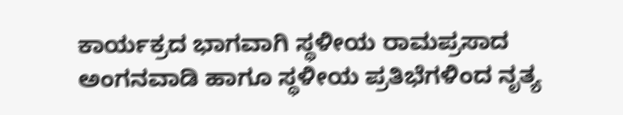ಕಾರ್ಯಕ್ರದ ಭಾಗವಾಗಿ ಸ್ಥಳೀಯ ರಾಮಪ್ರಸಾದ ಅಂಗನವಾಡಿ ಹಾಗೂ ಸ್ಥಳೀಯ ಪ್ರತಿಭೆಗಳಿಂದ ನೃತ್ಯ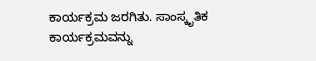ಕಾರ್ಯಕ್ರಮ ಜರಗಿತು. ಸಾಂಸ್ಕೃತಿಕ ಕಾರ್ಯಕ್ರಮವನ್ನು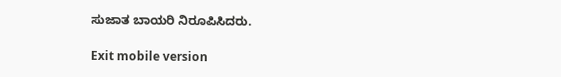ಸುಜಾತ ಬಾಯರಿ ನಿರೂಪಿಸಿದರು.

Exit mobile version